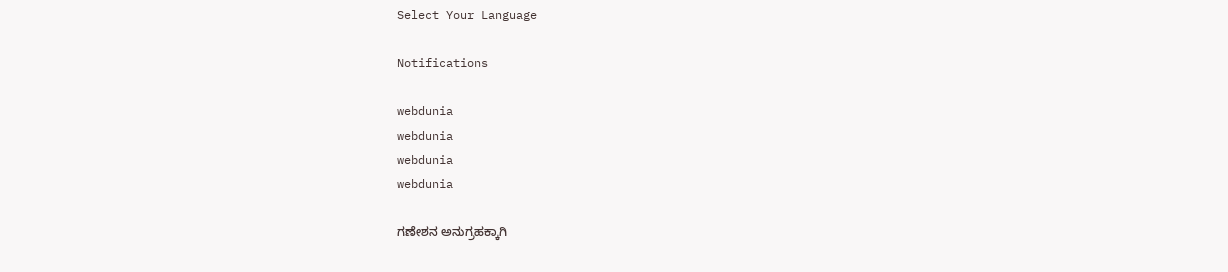Select Your Language

Notifications

webdunia
webdunia
webdunia
webdunia

ಗಣೇಶನ ಅನುಗ್ರಹಕ್ಕಾಗಿ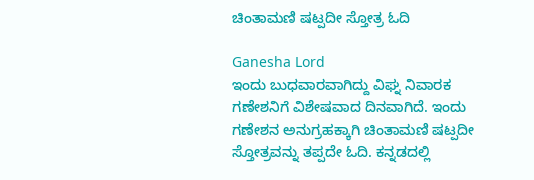ಚಿಂತಾಮಣಿ ಷಟ್ಪದೀ ಸ್ತೋತ್ರ ಓದಿ

Ganesha Lord
ಇಂದು ಬುಧವಾರವಾಗಿದ್ದು ವಿಘ್ನ ನಿವಾರಕ ಗಣೇಶನಿಗೆ ವಿಶೇಷವಾದ ದಿನವಾಗಿದೆ. ಇಂದು ಗಣೇಶನ ಅನುಗ್ರಹಕ್ಕಾಗಿ ಚಿಂತಾಮಣಿ ಷಟ್ಪದೀ ಸ್ತೋತ್ರವನ್ನು ತಪ್ಪದೇ ಓದಿ. ಕನ್ನಡದಲ್ಲಿ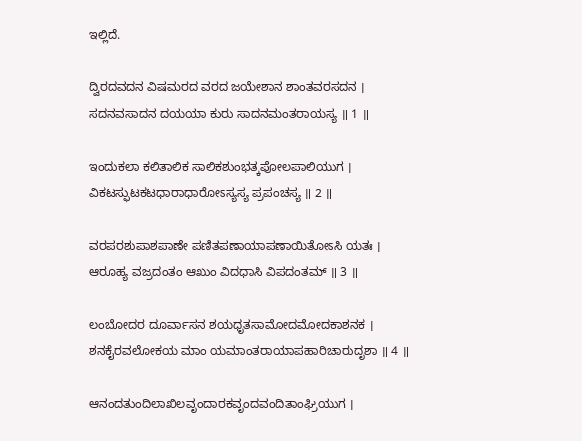ಇಲ್ಲಿದೆ.

ದ್ವಿರದವದನ ವಿಷಮರದ ವರದ ಜಯೇಶಾನ ಶಾಂತವರಸದನ ।
ಸದನವಸಾದನ ದಯಯಾ ಕುರು ಸಾದನಮಂತರಾಯಸ್ಯ ॥ 1 ॥

ಇಂದುಕಲಾ ಕಲಿತಾಲಿಕ ಸಾಲಿಕಶುಂಭತ್ಕಪೋಲಪಾಲಿಯುಗ ।
ವಿಕಟಸ್ಫುಟಕಟಧಾರಾಧಾರೋಽಸ್ಯಸ್ಯ ಪ್ರಪಂಚಸ್ಯ ॥ 2 ॥

ವರಪರಶುಪಾಶಪಾಣೇ ಪಣಿತಪಣಾಯಾಪಣಾಯಿತೋಽಸಿ ಯತಃ ।
ಆರೂಹ್ಯ ವಜ್ರದಂತಂ ಆಖುಂ ವಿದಧಾಸಿ ವಿಪದಂತಮ್ ॥ 3 ॥

ಲಂಬೋದರ ದೂರ್ವಾಸನ ಶಯಧೃತಸಾಮೋದಮೋದಕಾಶನಕ ।
ಶನಕೈರವಲೋಕಯ ಮಾಂ ಯಮಾಂತರಾಯಾಪಹಾರಿಚಾರುದೃಶಾ ॥ 4 ॥

ಆನಂದತುಂದಿಲಾಖಿಲವೃಂದಾರಕವೃಂದವಂದಿತಾಂಘ್ರಿಯುಗ ।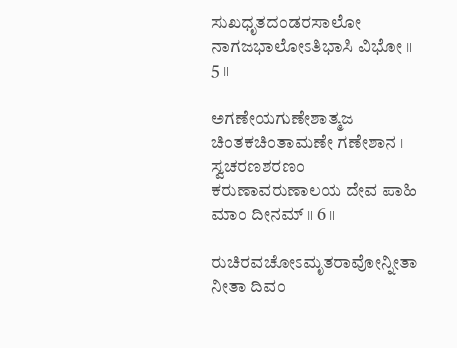ಸುಖಧೃತದಂಡರಸಾಲೋ ನಾಗಜಭಾಲೋಽತಿಭಾಸಿ ವಿಭೋ ॥ 5 ॥

ಅಗಣೇಯಗುಣೇಶಾತ್ಮಜ ಚಿಂತಕಚಿಂತಾಮಣೇ ಗಣೇಶಾನ ।
ಸ್ವಚರಣಶರಣಂ ಕರುಣಾವರುಣಾಲಯ ದೇವ ಪಾಹಿ ಮಾಂ ದೀನಮ್ ॥ 6 ॥

ರುಚಿರವಚೋಽಮೃತರಾವೋನ್ನೀತಾ ನೀತಾ ದಿವಂ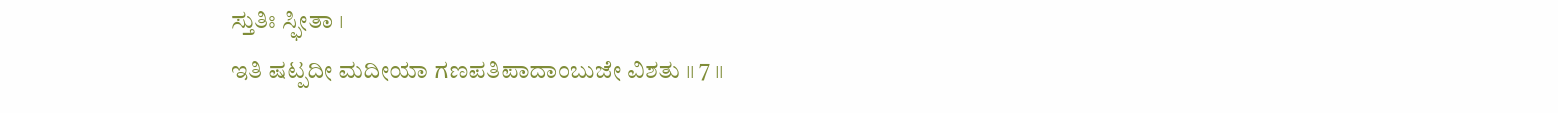ಸ್ತುತಿಃ ಸ್ಫೀತಾ ।
ಇತಿ ಷಟ್ಪದೀ ಮದೀಯಾ ಗಣಪತಿಪಾದಾಂಬುಜೇ ವಿಶತು ॥ 7 ॥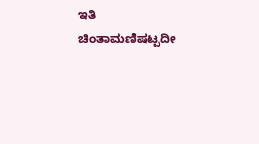ಇತಿ ಚಿಂತಾಮಣಿಷಟ್ಪದೀ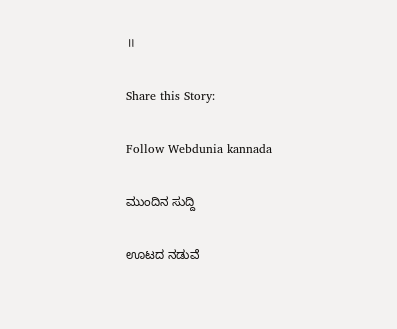॥

Share this Story:

Follow Webdunia kannada

ಮುಂದಿನ ಸುದ್ದಿ

ಊಟದ ನಡುವೆ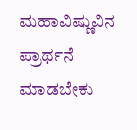ಮಹಾವಿಷ್ಣುವಿನ ಪ್ರಾರ್ಥನೆ ಮಾಡಬೇಕು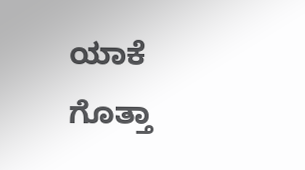ಯಾಕೆ ಗೊತ್ತಾ